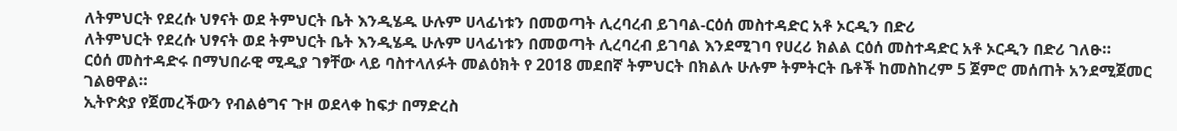ለትምህርት የደረሱ ህፃናት ወደ ትምህርት ቤት እንዲሄዱ ሁሉም ሀላፊነቱን በመወጣት ሊረባረብ ይገባል-ርዕሰ መስተዳድር አቶ ኦርዲን በድሪ
ለትምህርት የደረሱ ህፃናት ወደ ትምህርት ቤት እንዲሄዱ ሁሉም ሀላፊነቱን በመወጣት ሊረባረብ ይገባል እንደሚገባ የሀረሪ ክልል ርዕሰ መስተዳድር አቶ ኦርዲን በድሪ ገለፁ።
ርዕሰ መስተዳድሩ በማህበራዊ ሚዲያ ገፃቸው ላይ ባስተላለፉት መልዕክት የ 2018 መደበኛ ትምህርት በክልሉ ሁሉም ትምትርት ቤቶች ከመስከረም 5 ጀምሮ መሰጠት አንደሚጀመር ገልፀዋል።
ኢትዮጵያ የጀመረችውን የብልፅግና ጉዞ ወደላቀ ከፍታ በማድረስ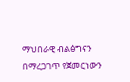ማህበራዊ ብልፅግናን በማረጋገጥ የጀመርነውን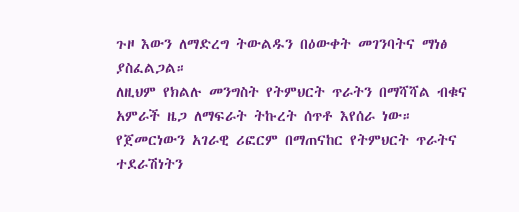ጉዞ እውን ለማድረግ ትውልዱን በዕውቀት መገንባትና ማነፅ ያስፈልጋል።
ለዚህም የክልሉ መንግስት የትምህርት ጥራትን በማሻሻል ብቁና አምራች ዜጋ ለማፍራት ትኩረት ሰጥቶ እየሰራ ነው።
የጀመርነውን አገራዊ ሪፎርም በማጠናከር የትምህርት ጥራትና ተደራሽነትን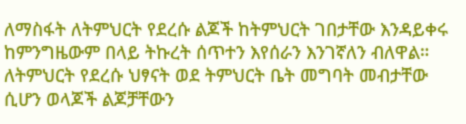ለማስፋት ለትምህርት የደረሱ ልጆች ከትምህርት ገበታቸው እንዳይቀሩ ከምንግዜውም በላይ ትኩረት ሰጥተን እየሰራን እንገኛለን ብለዋል።
ለትምህርት የደረሱ ህፃናት ወደ ትምህርት ቤት መግባት መብታቸው ሲሆን ወላጆች ልጆቻቸውን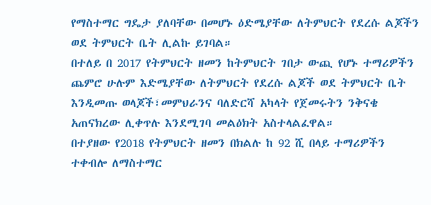የማስተማር ግዴታ ያለባቸው በመሆኑ ዕድሜያቸው ለትምህርት የደረሱ ልጆችን ወደ ትምህርት ቤት ሊልኩ ይገባል።
በተለይ በ 2017 የትምህርት ዘመን ከትምህርት ገበታ ውጪ የሆኑ ተማሪዎችን ጨምሮ ሁሉም እድሜያቸው ለትምህርት የደረሱ ልጆች ወደ ትምህርት ቤት እንዲመጡ ወላጆች፣መምህራንና ባለድርሻ አካላት የጀመሩትን ንቅናቄ አጠናክረው ሊቀጥሉ እንደሚገባ መልዕክት አስተላልፈዋል።
በተያዘው የ2018 የትምህርት ዘመን በክልሉ ከ 92 ሺ በላይ ተማሪዎችን ተቀብሎ ለማስተማር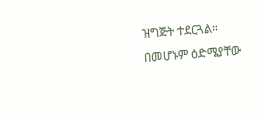ዝግጅት ተደርጓል።
በመሆኑም ዕድሜያቸው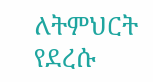ለትምህርት የደረሱ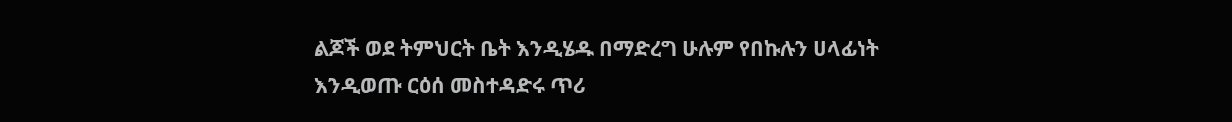ልጆች ወደ ትምህርት ቤት እንዲሄዱ በማድረግ ሁሉም የበኩሉን ሀላፊነት እንዲወጡ ርዕሰ መስተዳድሩ ጥሪ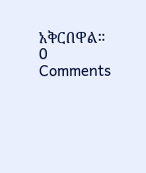አቅርበዋል።
0 Comments